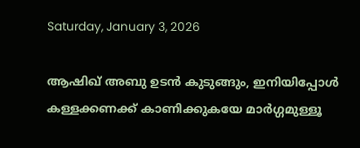Saturday, January 3, 2026

ആഷിഖ് അബു ഉടൻ കുടുങ്ങും, ഇനിയിപ്പോൾ കള്ളക്കണക്ക് കാണിക്കുകയേ മാർഗ്ഗമുള്ളൂ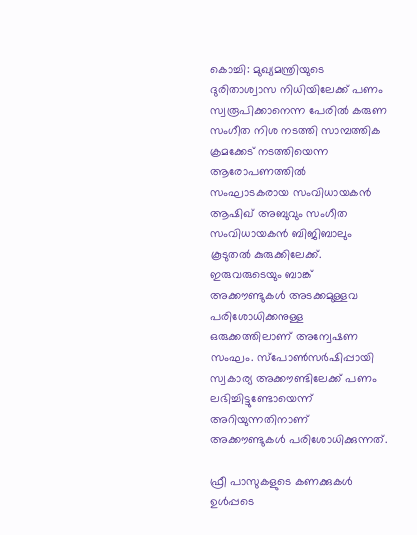കൊച്ചി: മുഖ്യമന്ത്രിയുടെ ദുരിതാശ്വാസ നിധിയിലേക്ക് പണം സ്വരൂപിക്കാനെന്ന പേരില്‍ കരുണ സംഗീത നിശ നടത്തി സാമ്പത്തിക ക്രമക്കേട് നടത്തിയെന്ന ആരോപണത്തില്‍ സംഘാടകരായ സംവിധായകന്‍ ആഷിഖ് അബുവും സംഗീത സംവിധായകന്‍ ബിജിബാലും കൂടുതല്‍ കുരുക്കിലേക്ക്. ഇരുവരുടെയും ബാങ്ക് അക്കൗണ്ടുകള്‍ അടക്കമുള്ളവ പരിശോധിക്കനുള്ള ഒരുക്കത്തിലാണ് അന്വേഷണ സംഘം. സ്പോണ്‍സര്‍ഷിപ്പായി സ്വകാര്യ അക്കൗണ്ടിലേക്ക് പണം ലഭിച്ചിട്ടുണ്ടോയെന്ന് അറിയുന്നതിനാണ് അക്കൗണ്ടുകള്‍ പരിശോധിക്കുന്നത്.

ഫ്രീ പാസുകളുടെ കണക്കുകള്‍ ഉള്‍പ്പടെ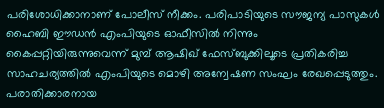പരിശോധിക്കാനാണ് പോലീസ് നീക്കം. പരിപാടിയുടെ സൗജന്യ പാസുകള്‍ ഹൈബി ഈഡന്‍ എംപിയുടെ ഓഫീസില്‍ നിന്നും കൈപ്പറ്റിയിരുന്നുവെന്ന് മുമ്പ് ആഷിഖ് ഫേസ്ബുക്കിലൂടെ പ്രതികരിച്ച സാഹചര്യത്തില്‍ എംപിയുടെ മൊഴി അന്വേഷണ സംഘം രേഖപ്പെടുത്തും. പരാതിക്കാരനായ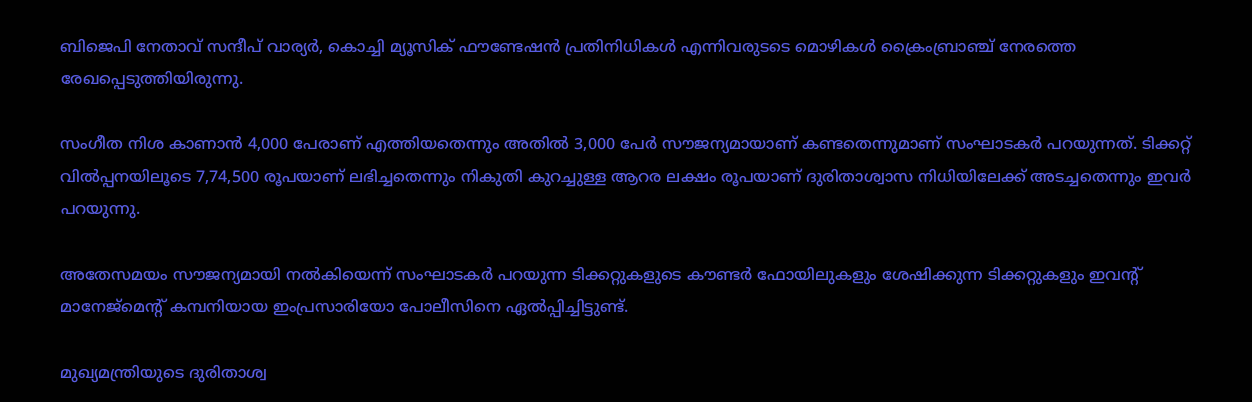ബിജെപി നേതാവ് സന്ദീപ് വാര്യര്‍, കൊച്ചി മ്യൂസിക് ഫൗണ്ടേഷന്‍ പ്രതിനിധികള്‍ എന്നിവരുടടെ മൊഴികള്‍ ക്രൈംബ്രാഞ്ച് നേരത്തെ രേഖപ്പെടുത്തിയിരുന്നു.

സംഗീത നിശ കാണാന്‍ 4,000 പേരാണ് എത്തിയതെന്നും അതില്‍ 3,000 പേര്‍ സൗജന്യമായാണ് കണ്ടതെന്നുമാണ് സംഘാടകര്‍ പറയുന്നത്. ടിക്കറ്റ് വില്‍പ്പനയിലൂടെ 7,74,500 രൂപയാണ് ലഭിച്ചതെന്നും നികുതി കുറച്ചുള്ള ആറര ലക്ഷം രൂപയാണ് ദുരിതാശ്വാസ നിധിയിലേക്ക് അടച്ചതെന്നും ഇവര്‍ പറയുന്നു.

അതേസമയം സൗജന്യമായി നല്‍കിയെന്ന് സംഘാടകര്‍ പറയുന്ന ടിക്കറ്റുകളുടെ കൗണ്ടര്‍ ഫോയിലുകളും ശേഷിക്കുന്ന ടിക്കറ്റുകളും ഇവന്റ് മാനേജ്മെന്റ് കമ്പനിയായ ഇംപ്രസാരിയോ പോലീസിനെ ഏല്‍പ്പിച്ചിട്ടുണ്ട്.

മുഖ്യമന്ത്രിയുടെ ദുരിതാശ്വ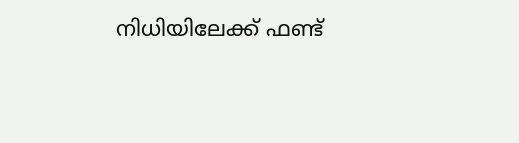നിധിയിലേക്ക് ഫണ്ട്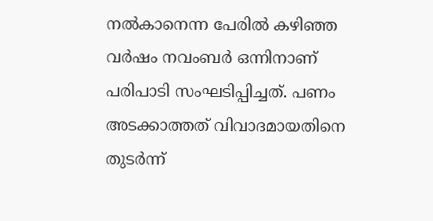നല്‍കാനെന്ന പേരില്‍ കഴിഞ്ഞ വര്‍ഷം നവംബര്‍ ഒന്നിനാണ് പരിപാടി സംഘടിപ്പിച്ചത്. പണം അടക്കാത്തത് വിവാദമായതിനെ തുടര്‍ന്ന്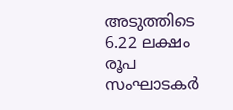അടുത്തിടെ 6.22 ലക്ഷം രൂപ സംഘാടകര്‍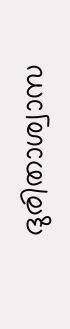ദുരിതാശ്വാസ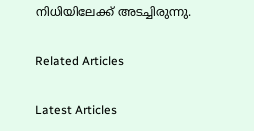നിധിയിലേക്ക് അടച്ചിരുന്നു.

Related Articles

Latest Articles